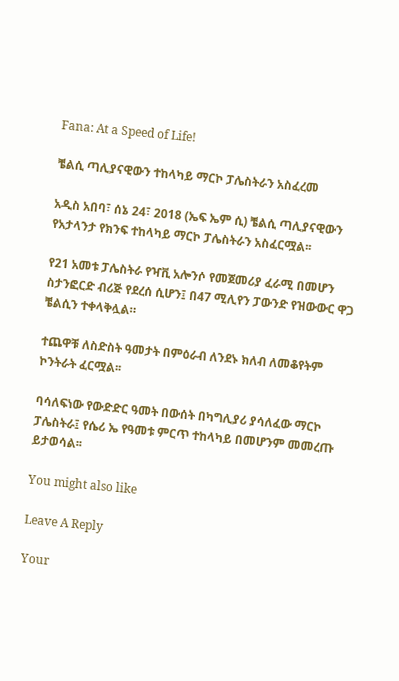Fana: At a Speed of Life!

ቼልሲ ጣሊያናዊውን ተከላካይ ማርኮ ፓሌስትራን አስፈረመ

አዲስ አበባ፣ ሰኔ 24፣ 2018 (ኤፍ ኤም ሲ) ቼልሲ ጣሊያናዊውን የአታላንታ የክንፍ ተከላካይ ማርኮ ፓሌስትራን አስፈርሟል፡፡

የ21 አመቱ ፓሌስትራ የዣቪ አሎንሶ የመጀመሪያ ፈራሚ በመሆን ስታንፎርድ ብሪጅ የደረሰ ሲሆን፤ በ47 ሚሊየን ፓውንድ የዝውውር ዋጋ ቼልሲን ተቀላቅሏል።

ተጨዋቹ ለስድስት ዓመታት በምዕራብ ለንደኑ ክለብ ለመቆየትም ኮንትራት ፈርሟል፡፡

ባሳለፍነው የውድድር ዓመት በውሰት በካግሊያሪ ያሳለፈው ማርኮ ፓሌስትራ፤ የሴሪ ኤ የዓመቱ ምርጥ ተከላካይ በመሆንም መመረጡ ይታወሳል፡፡

You might also like

Leave A Reply

Your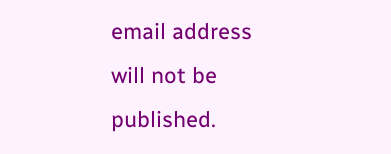email address will not be published.